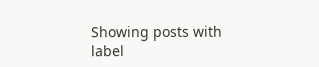Showing posts with label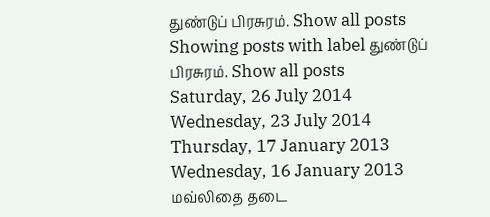துண்டுப் பிரசுரம். Show all posts
Showing posts with label துண்டுப் பிரசுரம். Show all posts
Saturday, 26 July 2014
Wednesday, 23 July 2014
Thursday, 17 January 2013
Wednesday, 16 January 2013
மவ்லிதை தடை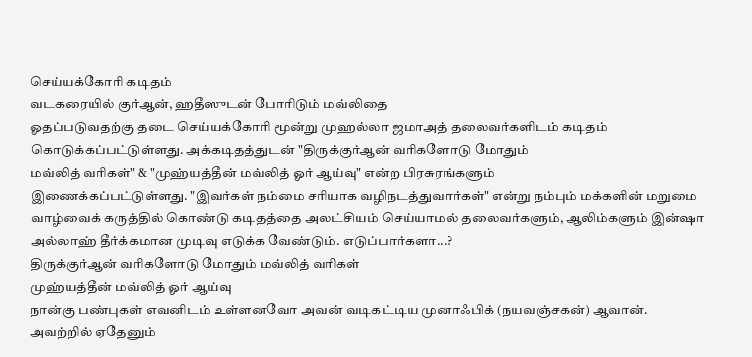செய்யக்கோரி கடிதம்
வடகரையில் குர்ஆன், ஹதீஸுடன் போரிடும் மவ்லிதை
ஓதப்படுவதற்கு தடை செய்யக்கோரி மூன்று முஹல்லா ஜமாஅத் தலைவர்களிடம் கடிதம்
கொடுக்கப்பட்டுள்ளது. அக்கடிதத்துடன் "திருக்குர்ஆன் வரிகளோடு மோதும்
மவ்லித் வரிகள்" & "முஹ்யத்தீன் மவ்லித் ஓர் ஆய்வு" என்ற பிரசுரங்களும்
இணைக்கப்பட்டுள்ளது. "இவர்கள் நம்மை சரியாக வழிநடத்துவார்கள்" என்று நம்பும் மக்களின் மறுமை வாழ்வைக் கருத்தில் கொண்டு கடிதத்தை அலட்சியம் செய்யாமல் தலைவர்களும், ஆலிம்களும் இன்ஷா அல்லாஹ் தீர்க்கமான முடிவு எடுக்க வேண்டும். எடுப்பார்களா...?
திருக்குர்ஆன் வரிகளோடு மோதும் மவ்லித் வரிகள்
முஹ்யத்தீன் மவ்லித் ஓர் ஆய்வு
நான்கு பண்புகள் எவனிடம் உள்ளனவோ அவன் வடிகட்டிய முனாஃபிக் (நயவஞ்சகன்) ஆவான்.
அவற்றில் ஏதேனும்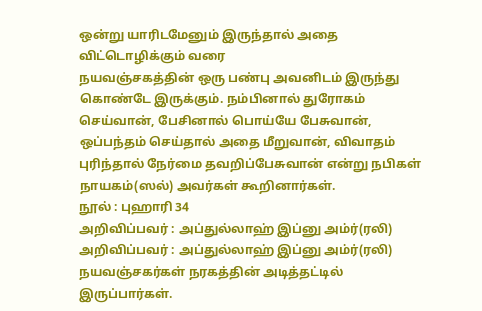ஒன்று யாரிடமேனும் இருந்தால் அதை விட்டொழிக்கும் வரை
நயவஞ்சகத்தின் ஒரு பண்பு அவனிடம் இருந்து கொண்டே இருக்கும். நம்பினால் துரோகம் செய்வான், பேசினால் பொய்யே பேசுவான், ஒப்பந்தம் செய்தால் அதை மீறுவான், விவாதம் புரிந்தால் நேர்மை தவறிப்பேசுவான் என்று நபிகள் நாயகம்(ஸல்) அவர்கள் கூறினார்கள்.
நூல் : புஹாரி 34
அறிவிப்பவர் : அப்துல்லாஹ் இப்னு அம்ர்(ரலி)
அறிவிப்பவர் : அப்துல்லாஹ் இப்னு அம்ர்(ரலி)
நயவஞ்சகர்கள் நரகத்தின் அடித்தட்டில் இருப்பார்கள்.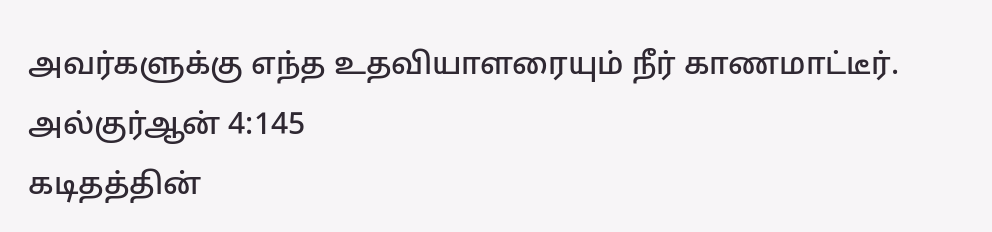அவர்களுக்கு எந்த உதவியாளரையும் நீர் காணமாட்டீர்.
அல்குர்ஆன் 4:145
கடிதத்தின்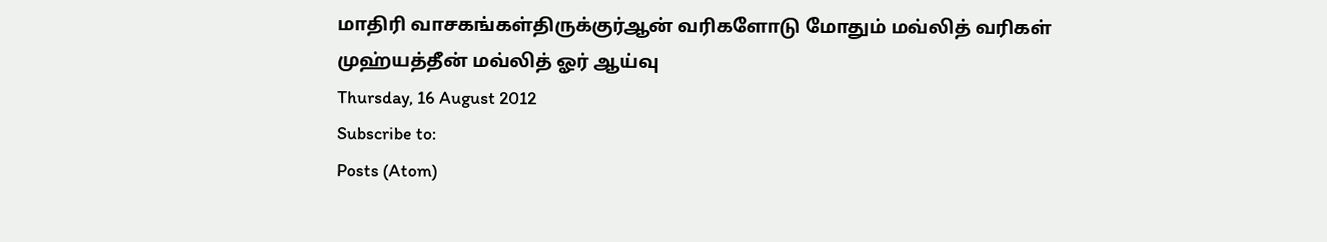மாதிரி வாசகங்கள்திருக்குர்ஆன் வரிகளோடு மோதும் மவ்லித் வரிகள்
முஹ்யத்தீன் மவ்லித் ஓர் ஆய்வு
Thursday, 16 August 2012
Subscribe to:
Posts (Atom)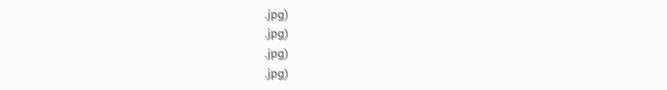.jpg)
.jpg)
.jpg)
.jpg)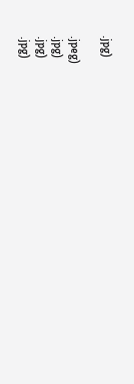.jpg)

.jpeg)
.jpg)
.jpg)
.jpg)